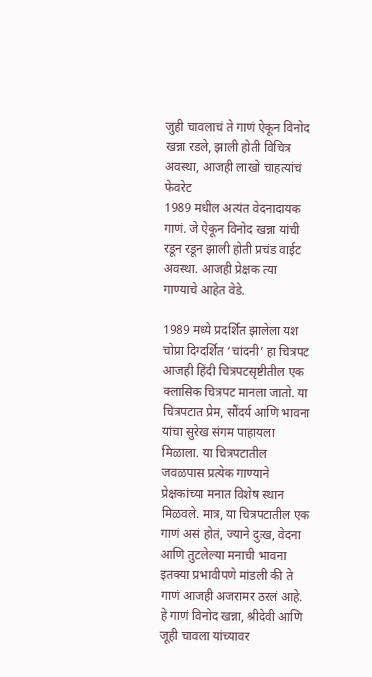जुही चावलाचं ते गाणं ऐकून विनोद खन्ना रडले, झाली होती विचित्र अवस्था, आजही लाखो चाहत्यांचं फेवरेट
1989 मधील अत्यंत वेदनादायक गाणं. जे ऐकून विनोद खन्ना यांची रडून रडून झाली होती प्रचंड वाईट अवस्था. आजही प्रेक्षक त्या गाण्याचे आहेत वेडे.

1989 मध्ये प्रदर्शित झालेला यश चोप्रा दिग्दर्शित ‘चांदनी’ हा चित्रपट आजही हिंदी चित्रपटसृष्टीतील एक क्लासिक चित्रपट मानला जातो. या चित्रपटात प्रेम, सौंदर्य आणि भावना यांचा सुरेख संगम पाहायला मिळाला. या चित्रपटातील जवळपास प्रत्येक गाण्याने प्रेक्षकांच्या मनात विशेष स्थान मिळवले. मात्र, या चित्रपटातील एक गाणं असं होतं, ज्याने दुःख, वेदना आणि तुटलेल्या मनाची भावना इतक्या प्रभावीपणे मांडली की ते गाणं आजही अजरामर ठरलं आहे.
हे गाणं विनोद खन्ना, श्रीदेवी आणि जूही चावला यांच्यावर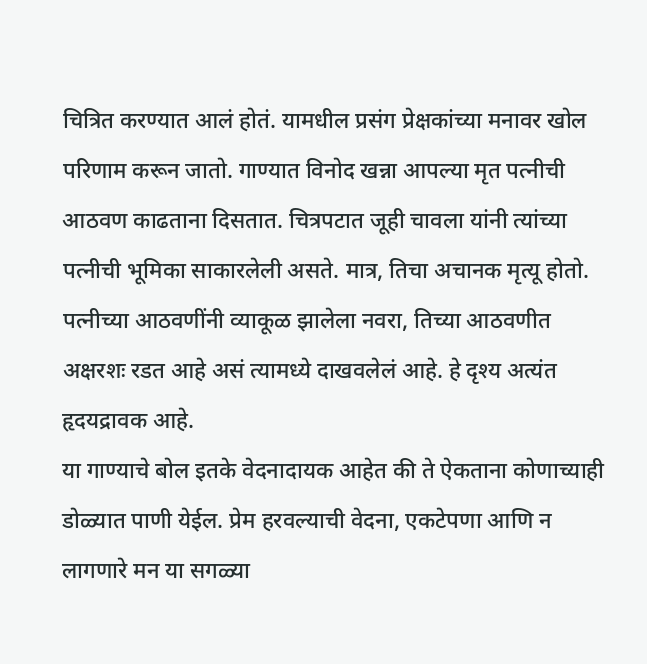चित्रित करण्यात आलं होतं. यामधील प्रसंग प्रेक्षकांच्या मनावर खोल परिणाम करून जातो. गाण्यात विनोद खन्ना आपल्या मृत पत्नीची आठवण काढताना दिसतात. चित्रपटात जूही चावला यांनी त्यांच्या पत्नीची भूमिका साकारलेली असते. मात्र, तिचा अचानक मृत्यू होतो. पत्नीच्या आठवणींनी व्याकूळ झालेला नवरा, तिच्या आठवणीत अक्षरशः रडत आहे असं त्यामध्ये दाखवलेलं आहे. हे दृश्य अत्यंत हृदयद्रावक आहे.
या गाण्याचे बोल इतके वेदनादायक आहेत की ते ऐकताना कोणाच्याही डोळ्यात पाणी येईल. प्रेम हरवल्याची वेदना, एकटेपणा आणि न लागणारे मन या सगळ्या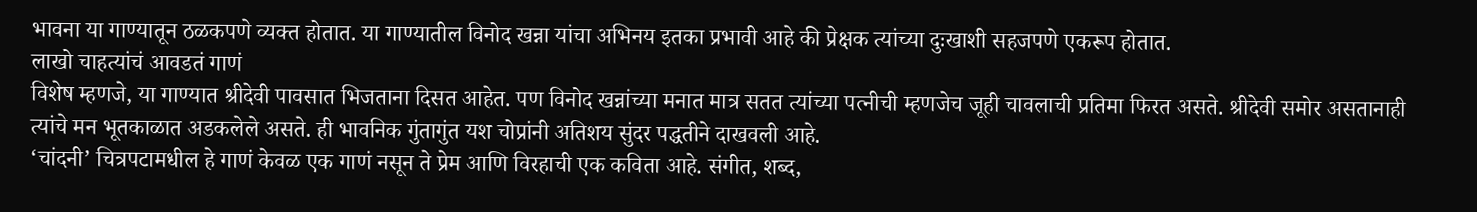भावना या गाण्यातून ठळकपणे व्यक्त होतात. या गाण्यातील विनोद खन्ना यांचा अभिनय इतका प्रभावी आहे की प्रेक्षक त्यांच्या दुःखाशी सहजपणे एकरूप होतात.
लाखो चाहत्यांचं आवडतं गाणं
विशेष म्हणजे, या गाण्यात श्रीदेवी पावसात भिजताना दिसत आहेत. पण विनोद खन्नांच्या मनात मात्र सतत त्यांच्या पत्नीची म्हणजेच जूही चावलाची प्रतिमा फिरत असते. श्रीदेवी समोर असतानाही त्यांचे मन भूतकाळात अडकलेले असते. ही भावनिक गुंतागुंत यश चोप्रांनी अतिशय सुंदर पद्धतीने दाखवली आहे.
‘चांदनी’ चित्रपटामधील हे गाणं केवळ एक गाणं नसून ते प्रेम आणि विरहाची एक कविता आहे. संगीत, शब्द,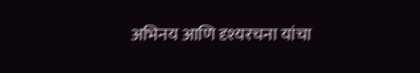अभिनय आणि दृश्यरचना यांचा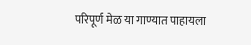परिपूर्ण मेळ या गाण्यात पाहायला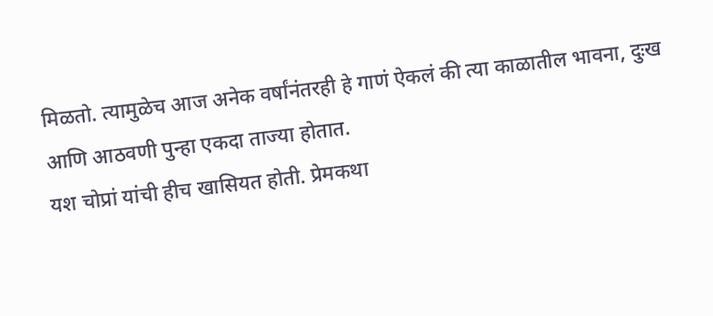मिळतो. त्यामुळेच आज अनेक वर्षांनंतरही हे गाणं ऐकलं की त्या काळातील भावना, दुःख आणि आठवणी पुन्हा एकदा ताज्या होतात.
यश चोप्रां यांची हीच खासियत होती. प्रेमकथा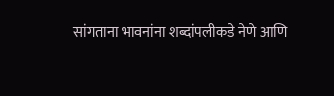सांगताना भावनांना शब्दांपलीकडे नेणे आणि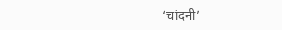‘चांदनी’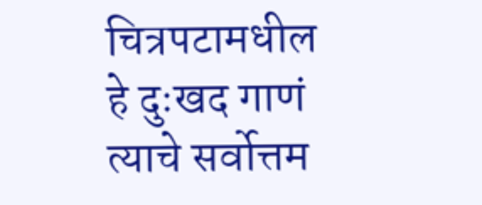चित्रपटामधील हे दुःखद गाणं त्याचे सर्वोत्तम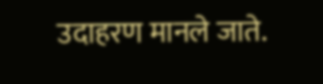उदाहरण मानले जाते.